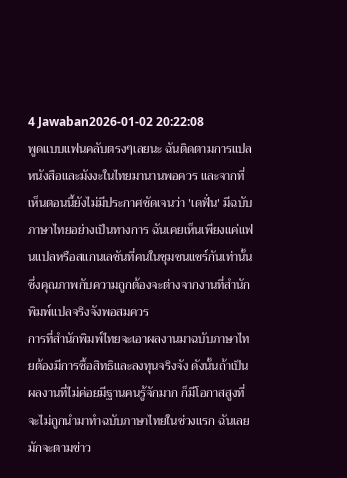4 Jawaban2026-01-02 20:22:08
พูดแบบแฟนคลับตรงๆเลยนะ ฉันติดตามการแปลหนังสือและมังงะในไทยมานานพอควร และจากที่เห็นตอนนี้ยังไม่มีประกาศชัดเจนว่า 'เดฟั่น' มีฉบับภาษาไทยอย่างเป็นทางการ ฉันเคยเห็นเพียงแค่แฟนแปลหรือสแกนเลชันที่คนในชุมชนแชร์กันเท่านั้น ซึ่งคุณภาพกับความถูกต้องจะต่างจากงานที่สำนักพิมพ์แปลจริงจังพอสมควร
การที่สำนักพิมพ์ไทยจะเอาผลงานมาฉบับภาษาไทยต้องมีการซื้อสิทธิและลงทุนจริงจัง ดังนั้นถ้าเป็นผลงานที่ไม่ค่อยมีฐานคนรู้จักมาก ก็มีโอกาสสูงที่จะไม่ถูกนำมาทำฉบับภาษาไทยในช่วงแรก ฉันเลยมักจะตามข่าว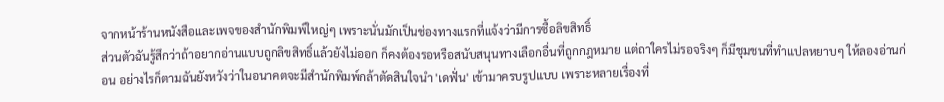จากหน้าร้านหนังสือและเพจของสำนักพิมพ์ใหญ่ๆ เพราะนั่นมักเป็นช่องทางแรกที่แจ้งว่ามีการซื้อลิขสิทธิ์
ส่วนตัวฉันรู้สึกว่าถ้าอยากอ่านแบบถูกลิขสิทธิ์แล้วยังไม่ออก ก็คงต้องรอหรือสนับสนุนทางเลือกอื่นที่ถูกกฎหมาย แต่ถาใครไม่รอจริงๆ ก็มีชุมชนที่ทำแปลหยาบๆ ให้ลองอ่านก่อน อย่างไรก็ตามฉันยังหวังว่าในอนาคตจะมีสำนักพิมพ์กล้าตัดสินใจนำ 'เดฟั่น' เข้ามาครบรูปแบบ เพราะหลายเรื่องที่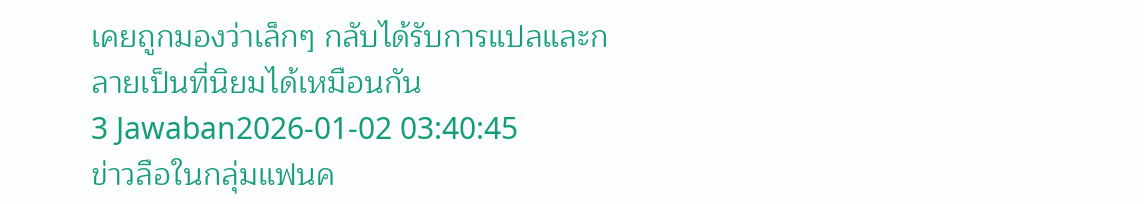เคยถูกมองว่าเล็กๆ กลับได้รับการแปลและกลายเป็นที่นิยมได้เหมือนกัน
3 Jawaban2026-01-02 03:40:45
ข่าวลือในกลุ่มแฟนค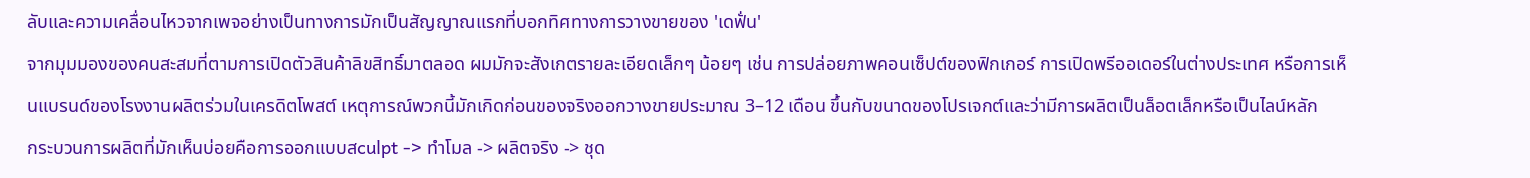ลับและความเคลื่อนไหวจากเพจอย่างเป็นทางการมักเป็นสัญญาณแรกที่บอกทิศทางการวางขายของ 'เดฟั่น'
จากมุมมองของคนสะสมที่ตามการเปิดตัวสินค้าลิขสิทธิ์มาตลอด ผมมักจะสังเกตรายละเอียดเล็กๆ น้อยๆ เช่น การปล่อยภาพคอนเซ็ปต์ของฟิกเกอร์ การเปิดพรีออเดอร์ในต่างประเทศ หรือการเห็นแบรนด์ของโรงงานผลิตร่วมในเครดิตโพสต์ เหตุการณ์พวกนี้มักเกิดก่อนของจริงออกวางขายประมาณ 3–12 เดือน ขึ้นกับขนาดของโปรเจกต์และว่ามีการผลิตเป็นล็อตเล็กหรือเป็นไลน์หลัก
กระบวนการผลิตที่มักเห็นบ่อยคือการออกแบบสculpt -> ทำโมล -> ผลิตจริง -> ชุด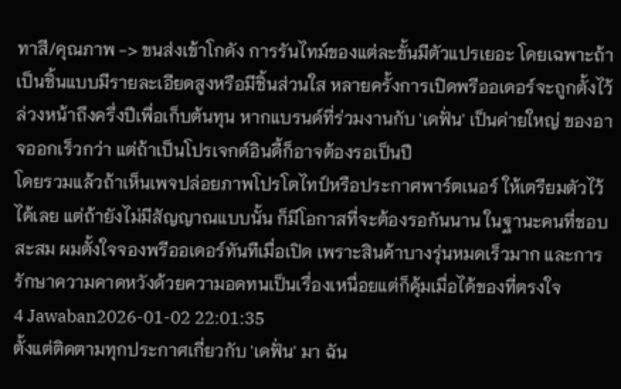ทาสี/คุณภาพ -> ขนส่งเข้าโกดัง การรันไทม์ของแต่ละขั้นมีตัวแปรเยอะ โดยเฉพาะถ้าเป็นชิ้นแบบมีรายละเอียดสูงหรือมีชิ้นส่วนใส หลายครั้งการเปิดพรีออเดอร์จะถูกตั้งไว้ล่วงหน้าถึงครึ่งปีเพื่อเก็บต้นทุน หากแบรนด์ที่ร่วมงานกับ 'เดฟั่น' เป็นค่ายใหญ่ ของอาจออกเร็วกว่า แต่ถ้าเป็นโปรเจกต์อินดี้ก็อาจต้องรอเป็นปี
โดยรวมแล้วถ้าเห็นเพจปล่อยภาพโปรโตไทป์หรือประกาศพาร์ตเนอร์ ให้เตรียมตัวไว้ได้เลย แต่ถ้ายังไม่มีสัญญาณแบบนั้น ก็มีโอกาสที่จะต้องรอกันนาน ในฐานะคนที่ชอบสะสม ผมตั้งใจจองพรีออเดอร์ทันทีเมื่อเปิด เพราะสินค้าบางรุ่นหมดเร็วมาก และการรักษาความคาดหวังด้วยความอดทนเป็นเรื่องเหนื่อยแต่ก็คุ้มเมื่อได้ของที่ตรงใจ
4 Jawaban2026-01-02 22:01:35
ตั้งแต่ติดตามทุกประกาศเกี่ยวกับ 'เดฟั่น' มา ฉัน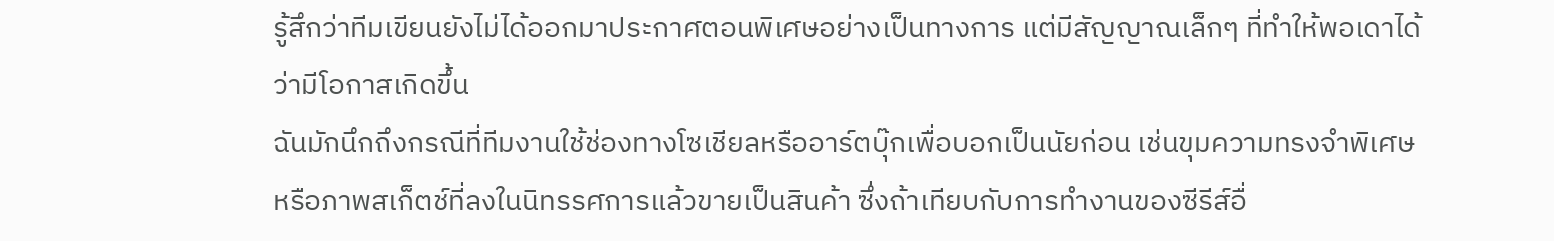รู้สึกว่าทีมเขียนยังไม่ได้ออกมาประกาศตอนพิเศษอย่างเป็นทางการ แต่มีสัญญาณเล็กๆ ที่ทำให้พอเดาได้ว่ามีโอกาสเกิดขึ้น
ฉันมักนึกถึงกรณีที่ทีมงานใช้ช่องทางโซเชียลหรืออาร์ตบุ๊กเพื่อบอกเป็นนัยก่อน เช่นขุมความทรงจำพิเศษหรือภาพสเก็ตช์ที่ลงในนิทรรศการแล้วขายเป็นสินค้า ซึ่งถ้าเทียบกับการทำงานของซีรีส์อื่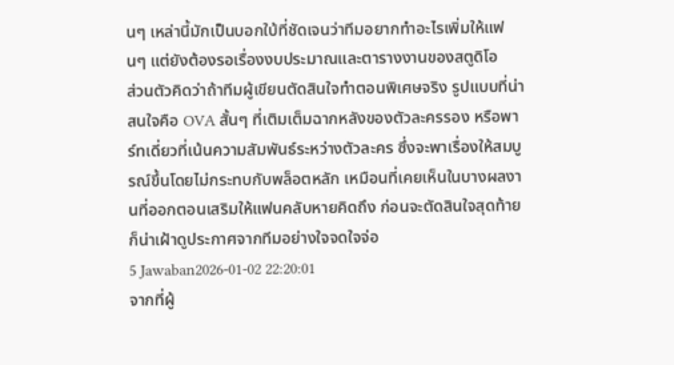นๆ เหล่านี้มักเป็นบอกใบ้ที่ชัดเจนว่าทีมอยากทำอะไรเพิ่มให้แฟนๆ แต่ยังต้องรอเรื่องงบประมาณและตารางงานของสตูดิโอ
ส่วนตัวคิดว่าถ้าทีมผู้เขียนตัดสินใจทำตอนพิเศษจริง รูปแบบที่น่าสนใจคือ OVA สั้นๆ ที่เติมเต็มฉากหลังของตัวละครรอง หรือพาร์ทเดี่ยวที่เน้นความสัมพันธ์ระหว่างตัวละคร ซึ่งจะพาเรื่องให้สมบูรณ์ขึ้นโดยไม่กระทบกับพล็อตหลัก เหมือนที่เคยเห็นในบางผลงานที่ออกตอนเสริมให้แฟนคลับหายคิดถึง ก่อนจะตัดสินใจสุดท้ายก็น่าเฝ้าดูประกาศจากทีมอย่างใจจดใจจ่อ
5 Jawaban2026-01-02 22:20:01
จากที่ผู้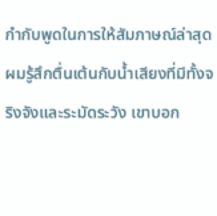กำกับพูดในการให้สัมภาษณ์ล่าสุด ผมรู้สึกตื่นเต้นกับน้ำเสียงที่มีทั้งจริงจังและระมัดระวัง เขาบอก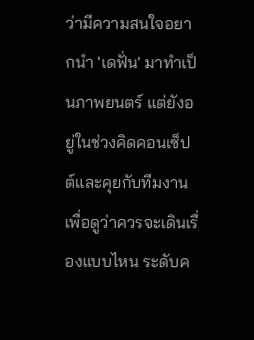ว่ามีความสนใจอยากนำ 'เดฟั่น' มาทำเป็นภาพยนตร์ แต่ยังอยู่ในช่วงคิดคอนเซ็ปต์และคุยกับทีมงานเพื่อดูว่าควรจะเดินเรื่องแบบไหน ระดับค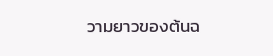วามยาวของต้นฉ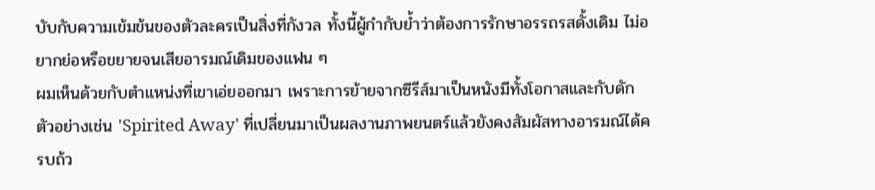บับกับความเข้มข้นของตัวละครเป็นสิ่งที่กังวล ทั้งนี้ผู้กำกับย้ำว่าต้องการรักษาอรรถรสดั้งเดิม ไม่อยากย่อหรือขยายจนเสียอารมณ์เดิมของแฟน ๆ
ผมเห็นด้วยกับตำแหน่งที่เขาเอ่ยออกมา เพราะการย้ายจากซีรีส์มาเป็นหนังมีทั้งโอกาสและกับดัก ตัวอย่างเช่น 'Spirited Away' ที่เปลี่ยนมาเป็นผลงานภาพยนตร์แล้วยังคงสัมผัสทางอารมณ์ได้ครบถ้ว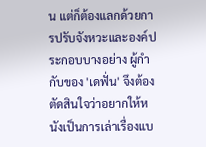น แต่ก็ต้องแลกด้วยการปรับจังหวะและองค์ประกอบบางอย่าง ผู้กำกับของ 'เดฟั่น' จึงต้องตัดสินใจว่าอยากให้หนังเป็นการเล่าเรื่องแบ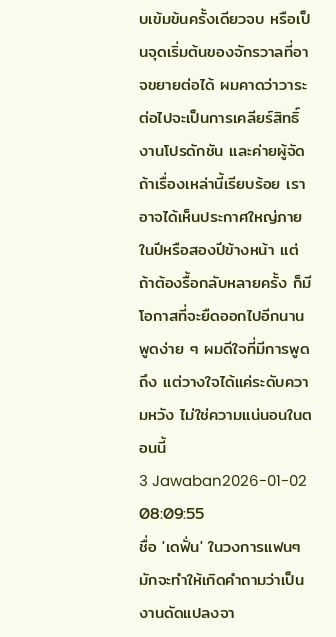บเข้มข้นครั้งเดียวจบ หรือเป็นจุดเริ่มต้นของจักรวาลที่อาจขยายต่อได้ ผมคาดว่าวาระต่อไปจะเป็นการเคลียร์สิทธิ์ งานโปรดักชัน และค่ายผู้จัด ถ้าเรื่องเหล่านี้เรียบร้อย เราอาจได้เห็นประกาศใหญ่ภายในปีหรือสองปีข้างหน้า แต่ถ้าต้องรื้อกลับหลายครั้ง ก็มีโอกาสที่จะยืดออกไปอีกนาน พูดง่าย ๆ ผมดีใจที่มีการพูดถึง แต่วางใจได้แค่ระดับความหวัง ไม่ใช่ความแน่นอนในตอนนี้
3 Jawaban2026-01-02 08:09:55
ชื่อ 'เดฟั่น' ในวงการแฟนๆ มักจะทำให้เกิดคำถามว่าเป็นงานดัดแปลงจา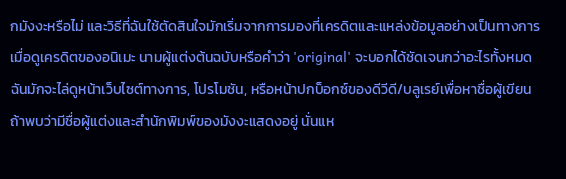กมังงะหรือไม่ และวิธีที่ฉันใช้ตัดสินใจมักเริ่มจากการมองที่เครดิตและแหล่งข้อมูลอย่างเป็นทางการ
เมื่อดูเครดิตของอนิเมะ นามผู้แต่งต้นฉบับหรือคำว่า 'original' จะบอกได้ชัดเจนกว่าอะไรทั้งหมด ฉันมักจะไล่ดูหน้าเว็บไซต์ทางการ, โปรโมชัน, หรือหน้าปกบ็อกซ์ของดีวีดี/บลูเรย์เพื่อหาชื่อผู้เขียน ถ้าพบว่ามีชื่อผู้แต่งและสำนักพิมพ์ของมังงะแสดงอยู่ นั่นแห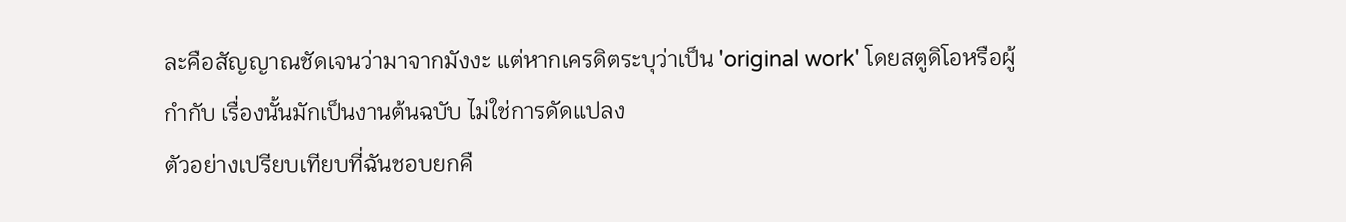ละคือสัญญาณชัดเจนว่ามาจากมังงะ แต่หากเครดิตระบุว่าเป็น 'original work' โดยสตูดิโอหรือผู้กำกับ เรื่องนั้นมักเป็นงานต้นฉบับ ไม่ใช่การดัดแปลง
ตัวอย่างเปรียบเทียบที่ฉันชอบยกคื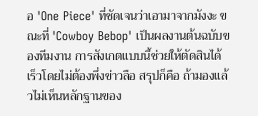อ 'One Piece' ที่ชัดเจนว่าเอามาจากมังงะ ขณะที่ 'Cowboy Bebop' เป็นผลงานต้นฉบับของทีมงาน การสังเกตแบบนี้ช่วยให้ตัดสินได้เร็วโดยไม่ต้องพึ่งข่าวลือ สรุปก็คือ ถ้ามองแล้วไม่เห็นหลักฐานของ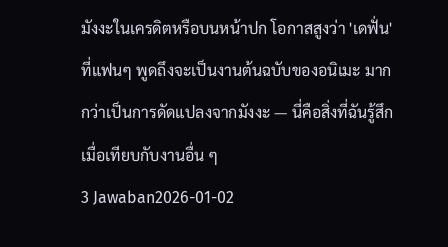มังงะในเครดิตหรือบนหน้าปก โอกาสสูงว่า 'เดฟั่น' ที่แฟนๆ พูดถึงจะเป็นงานต้นฉบับของอนิเมะ มากกว่าเป็นการดัดแปลงจากมังงะ — นี่คือสิ่งที่ฉันรู้สึกเมื่อเทียบกับงานอื่น ๆ
3 Jawaban2026-01-02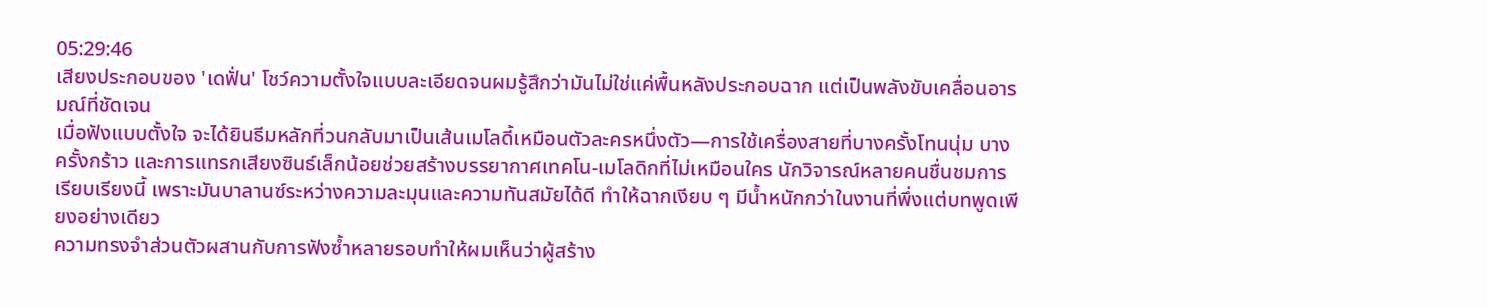05:29:46
เสียงประกอบของ 'เดฟั่น' โชว์ความตั้งใจแบบละเอียดจนผมรู้สึกว่ามันไม่ใช่แค่พื้นหลังประกอบฉาก แต่เป็นพลังขับเคลื่อนอารมณ์ที่ชัดเจน
เมื่อฟังแบบตั้งใจ จะได้ยินธีมหลักที่วนกลับมาเป็นเส้นเมโลดี้เหมือนตัวละครหนึ่งตัว—การใช้เครื่องสายที่บางครั้งโทนนุ่ม บางครั้งกร้าว และการแทรกเสียงซินธ์เล็กน้อยช่วยสร้างบรรยากาศเทคโน-เมโลดิกที่ไม่เหมือนใคร นักวิจารณ์หลายคนชื่นชมการเรียบเรียงนี้ เพราะมันบาลานซ์ระหว่างความละมุนและความทันสมัยได้ดี ทำให้ฉากเงียบ ๆ มีน้ำหนักกว่าในงานที่พึ่งแต่บทพูดเพียงอย่างเดียว
ความทรงจำส่วนตัวผสานกับการฟังซ้ำหลายรอบทำให้ผมเห็นว่าผู้สร้าง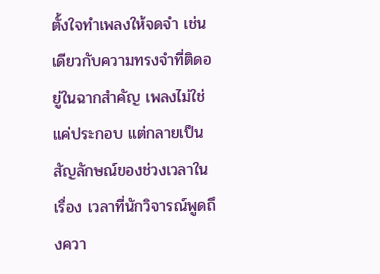ตั้งใจทำเพลงให้จดจำ เช่นเดียวกับความทรงจำที่ติดอยู่ในฉากสำคัญ เพลงไม่ใช่แค่ประกอบ แต่กลายเป็นสัญลักษณ์ของช่วงเวลาในเรื่อง เวลาที่นักวิจารณ์พูดถึงควา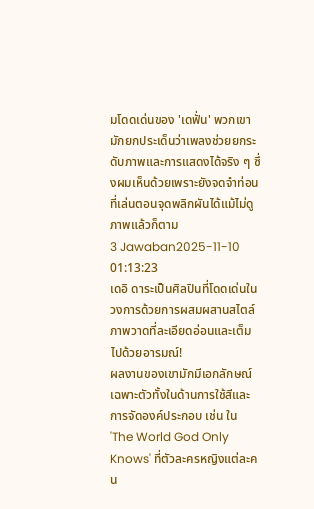มโดดเด่นของ 'เดฟั่น' พวกเขามักยกประเด็นว่าเพลงช่วยยกระดับภาพและการแสดงได้จริง ๆ ซึ่งผมเห็นด้วยเพราะยังจดจำท่อนที่เล่นตอนจุดพลิกผันได้แม้ไม่ดูภาพแล้วก็ตาม
3 Jawaban2025-11-10 01:13:23
เดอิ ดาระเป็นศิลปินที่โดดเด่นในวงการด้วยการผสมผสานสไตล์ภาพวาดที่ละเอียดอ่อนและเต็มไปด้วยอารมณ์!
ผลงานของเขามักมีเอกลักษณ์เฉพาะตัวทั้งในด้านการใช้สีและการจัดองค์ประกอบ เช่น ใน 'The World God Only Knows' ที่ตัวละครหญิงแต่ละคน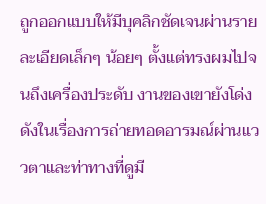ถูกออกแบบให้มีบุคลิกชัดเจนผ่านรายละเอียดเล็กๆ น้อยๆ ตั้งแต่ทรงผมไปจนถึงเครื่องประดับ งานของเขายังโด่งดังในเรื่องการถ่ายทอดอารมณ์ผ่านแววตาและท่าทางที่ดูมี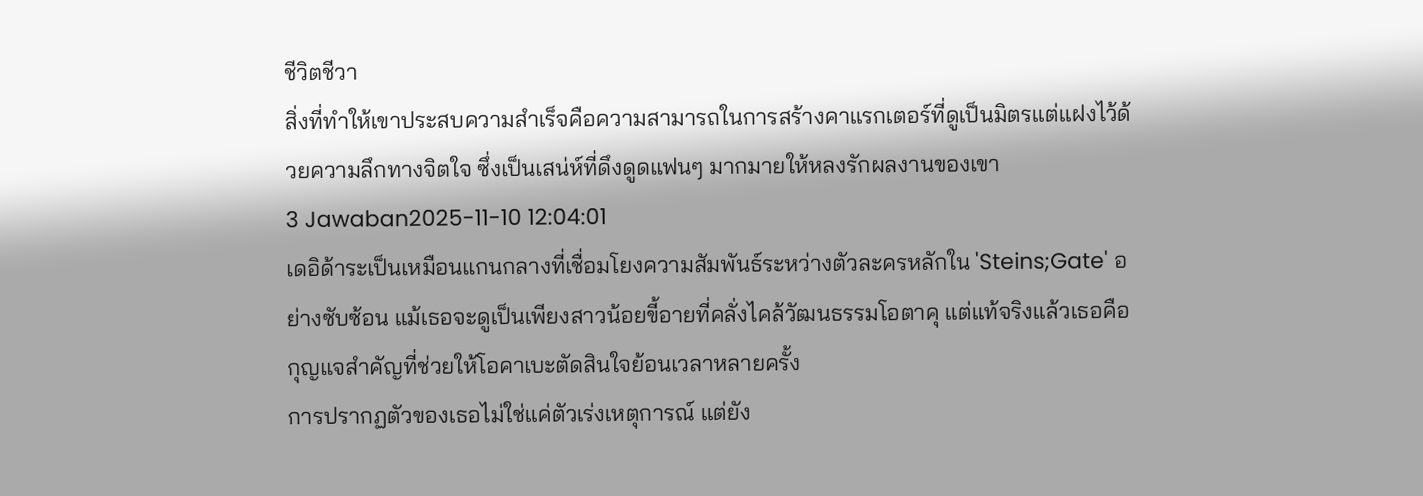ชีวิตชีวา
สิ่งที่ทำให้เขาประสบความสำเร็จคือความสามารถในการสร้างคาแรกเตอร์ที่ดูเป็นมิตรแต่แฝงไว้ด้วยความลึกทางจิตใจ ซึ่งเป็นเสน่ห์ที่ดึงดูดแฟนๆ มากมายให้หลงรักผลงานของเขา
3 Jawaban2025-11-10 12:04:01
เดอิด้าระเป็นเหมือนแกนกลางที่เชื่อมโยงความสัมพันธ์ระหว่างตัวละครหลักใน 'Steins;Gate' อย่างซับซ้อน แม้เธอจะดูเป็นเพียงสาวน้อยขี้อายที่คลั่งไคล้วัฒนธรรมโอตาคุ แต่แท้จริงแล้วเธอคือกุญแจสำคัญที่ช่วยให้โอคาเบะตัดสินใจย้อนเวลาหลายครั้ง
การปรากฏตัวของเธอไม่ใช่แค่ตัวเร่งเหตุการณ์ แต่ยัง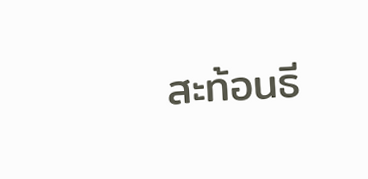สะท้อนธี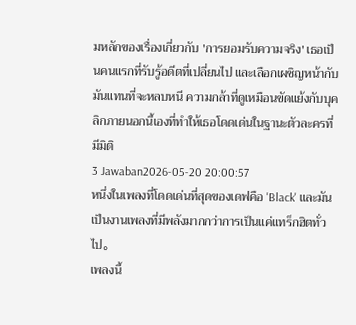มหลักของเรื่องเกี่ยวกับ 'การยอมรับความจริง' เธอเป็นคนแรกที่รับรู้อดีตที่เปลี่ยนไป และเลือกเผชิญหน้ากับมันแทนที่จะหลบหนี ความกล้าที่ดูเหมือนขัดแย้งกับบุคลิกภายนอกนี้เองที่ทำให้เธอโดดเด่นในฐานะตัวละครที่มีมิติ
3 Jawaban2026-05-20 20:00:57
หนึ่งในเพลงที่โดดเด่นที่สุดของเดฟคือ 'Black' และมันเป็นงานเพลงที่มีพลังมากกว่าการเป็นแค่แทร็กฮิตทั่วไป。
เพลงนี้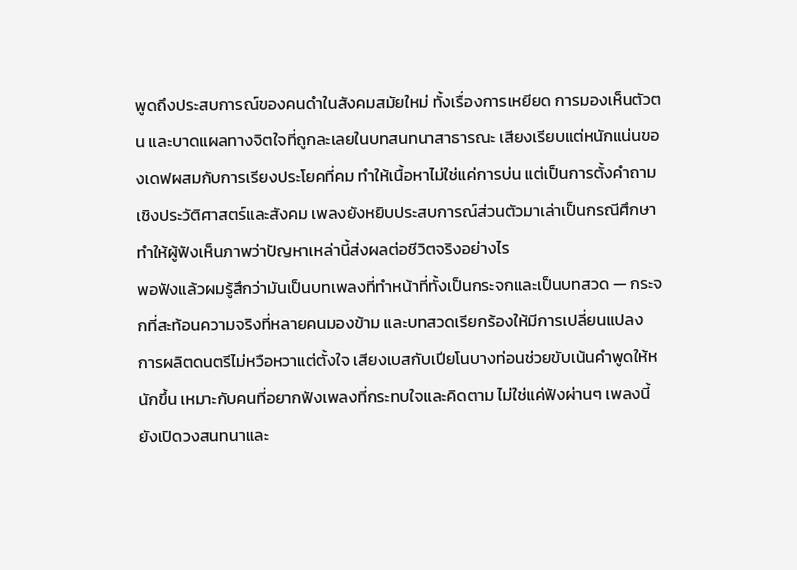พูดถึงประสบการณ์ของคนดำในสังคมสมัยใหม่ ทั้งเรื่องการเหยียด การมองเห็นตัวตน และบาดแผลทางจิตใจที่ถูกละเลยในบทสนทนาสาธารณะ เสียงเรียบแต่หนักแน่นของเดฟผสมกับการเรียงประโยคที่คม ทำให้เนื้อหาไม่ใช่แค่การบ่น แต่เป็นการตั้งคำถามเชิงประวัติศาสตร์และสังคม เพลงยังหยิบประสบการณ์ส่วนตัวมาเล่าเป็นกรณีศึกษา ทำให้ผู้ฟังเห็นภาพว่าปัญหาเหล่านี้ส่งผลต่อชีวิตจริงอย่างไร
พอฟังแล้วผมรู้สึกว่ามันเป็นบทเพลงที่ทำหน้าที่ทั้งเป็นกระจกและเป็นบทสวด — กระจกที่สะท้อนความจริงที่หลายคนมองข้าม และบทสวดเรียกร้องให้มีการเปลี่ยนแปลง การผลิตดนตรีไม่หวือหวาแต่ตั้งใจ เสียงเบสกับเปียโนบางท่อนช่วยขับเน้นคำพูดให้หนักขึ้น เหมาะกับคนที่อยากฟังเพลงที่กระทบใจและคิดตาม ไม่ใช่แค่ฟังผ่านๆ เพลงนี้ยังเปิดวงสนทนาและ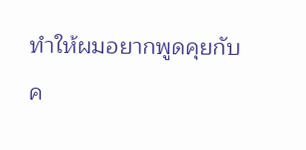ทำให้ผมอยากพูดคุยกับค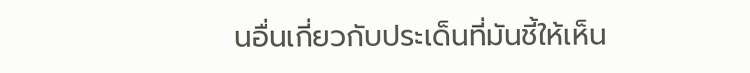นอื่นเกี่ยวกับประเด็นที่มันชี้ให้เห็น